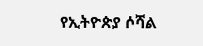የኢትዮጵያ ሶሻል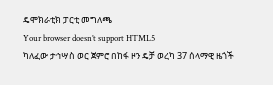ዴሞክራቲክ ፓርቲ መግለጫ
Your browser doesn’t support HTML5
ካለፈው ታኅሣስ ወር ጀምሮ በከፋ ዞን ዴቻ ወረካ 37 ሰላማዊ ዜጎች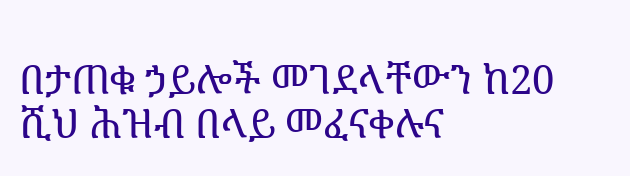በታጠቁ ኃይሎች መገደላቸውን ከ20 ሺህ ሕዝብ በላይ መፈናቀሉና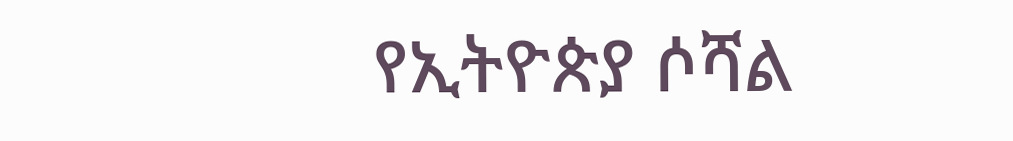የኢትዮጵያ ሶሻል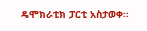ዴሞክራቲክ ፓርቲ አስታወቀ፡፡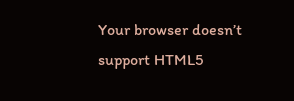Your browser doesn’t support HTML5